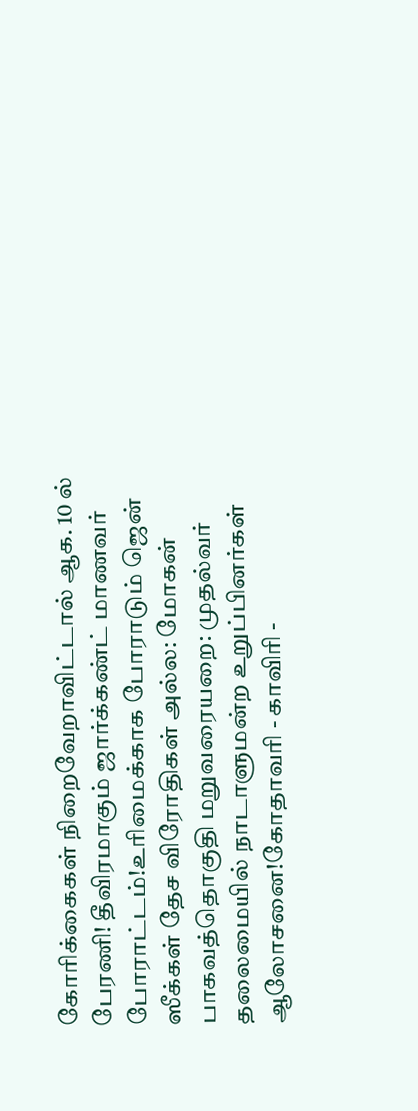கோரிக்கைகள் நிறைவேறாவிட்டால் ஆக. 10 ல் பேரணி! தீவிரமாகும் ஜார்க்கண்ட் மாணவர் போராட்டம்!உரிமைக்காக போராடும் ஜென் ஸீக்கள் தேச விரோதிகள் அல்ல: மோகன் பாகவத்தொகுதி மறுவரையறை: முதல்வர் தலைமையில் நாடாளுமன்ற உறுப்பினர்கள் ஆலோசனை!கோதாவரி - காவிரி -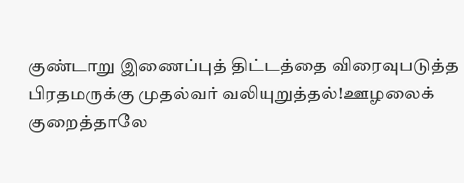குண்டாறு இணைப்புத் திட்டத்தை விரைவுபடுத்த பிரதமருக்கு முதல்வர் வலியுறுத்தல்!ஊழலைக் குறைத்தாலே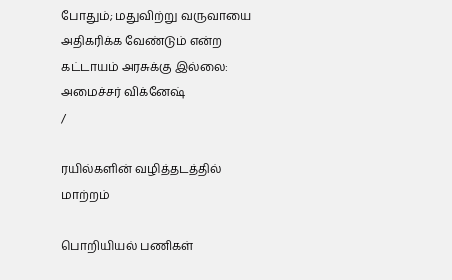போதும்; மதுவிற்று வருவாயை அதிகரிக்க வேண்டும் என்ற கட்டாயம் அரசுக்கு இல்லை: அமைச்சர் விக்னேஷ்
/

ரயில்களின் வழித்தடத்தில் மாற்றம்

பொறியியல் பணிகள்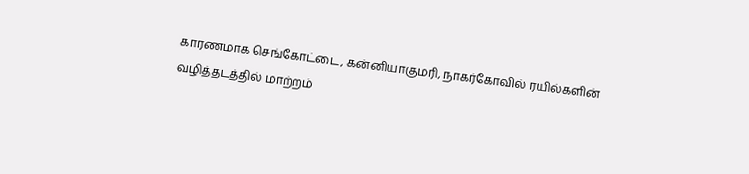காரணமாக செங்கோட்டை, கன்னியாகுமரி, நாகர்கோவில் ரயில்களின் வழித்தடத்தில் மாற்றம்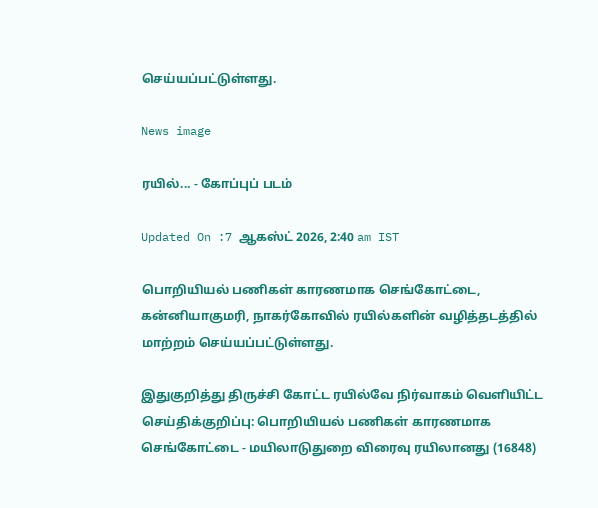செய்யப்பட்டுள்ளது.

News image

ரயில்... - கோப்புப் படம்

Updated On :7 ஆகஸ்ட் 2026, 2:40 am IST

பொறியியல் பணிகள் காரணமாக செங்கோட்டை, கன்னியாகுமரி, நாகர்கோவில் ரயில்களின் வழித்தடத்தில் மாற்றம் செய்யப்பட்டுள்ளது.

இதுகுறித்து திருச்சி கோட்ட ரயில்வே நிர்வாகம் வெளியிட்ட செய்திக்குறிப்பு: பொறியியல் பணிகள் காரணமாக செங்கோட்டை - மயிலாடுதுறை விரைவு ரயிலானது (16848)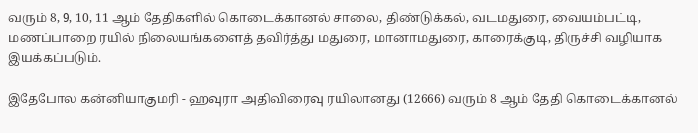வரும் 8, 9, 10, 11 ஆம் தேதிகளில் கொடைக்கானல் சாலை, திண்டுக்கல், வடமதுரை, வையம்பட்டி, மணப்பாறை ரயில் நிலையங்களைத் தவிர்த்து மதுரை, மானாமதுரை, காரைக்குடி, திருச்சி வழியாக இயக்கப்படும்.

இதேபோல கன்னியாகுமரி - ஹவுரா அதிவிரைவு ரயிலானது (12666) வரும் 8 ஆம் தேதி கொடைக்கானல்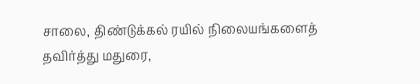சாலை, திண்டுக்கல் ரயில் நிலையங்களைத் தவிர்த்து மதுரை,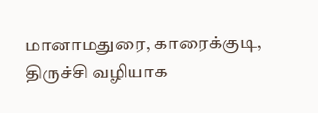மானாமதுரை, காரைக்குடி, திருச்சி வழியாக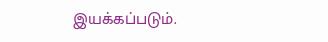இயக்கப்படும்.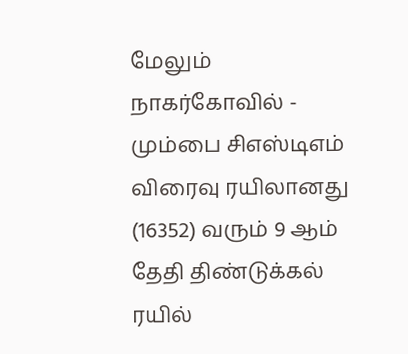மேலும் நாகர்கோவில் - மும்பை சிஎஸ்டிஎம் விரைவு ரயிலானது (16352) வரும் 9 ஆம் தேதி திண்டுக்கல் ரயில்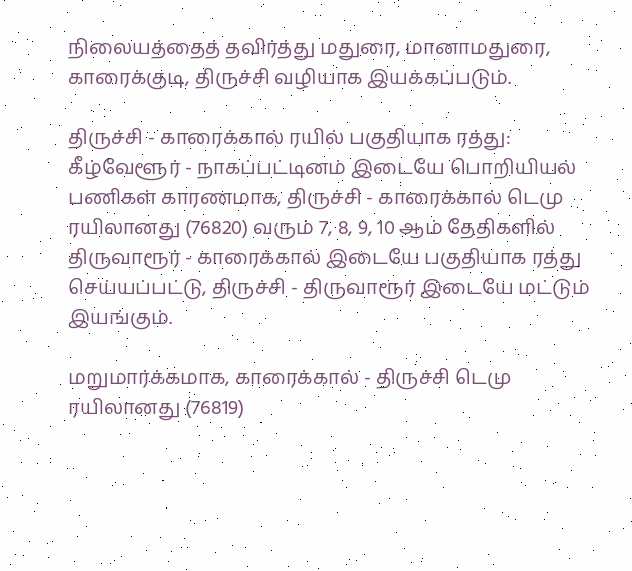நிலையத்தைத் தவிர்த்து மதுரை, மானாமதுரை, காரைக்குடி, திருச்சி வழியாக இயக்கப்படும்.

திருச்சி - காரைக்கால் ரயில் பகுதியாக ரத்து: கீழ்வேளூர் - நாகப்பட்டினம் இடையே பொறியியல் பணிகள் காரணமாக, திருச்சி - காரைக்கால் டெமு ரயிலானது (76820) வரும் 7, 8, 9, 10 ஆம் தேதிகளில் திருவாரூர் - காரைக்கால் இடையே பகுதியாக ரத்து செய்யப்பட்டு, திருச்சி - திருவாரூர் இடையே மட்டும் இயங்கும்.

மறுமார்க்கமாக, காரைக்கால் - திருச்சி டெமு ரயிலானது (76819)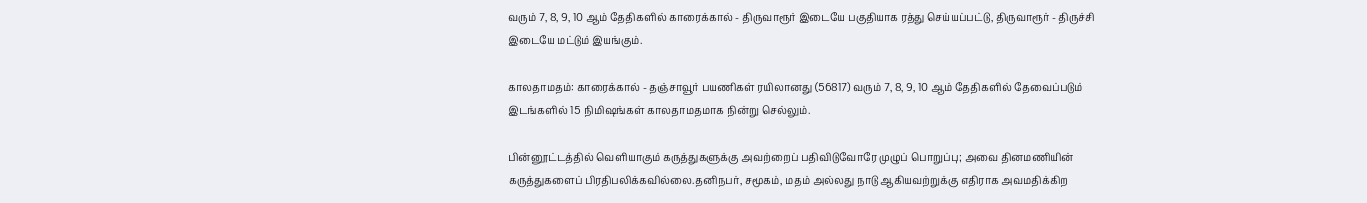வரும் 7, 8, 9, 10 ஆம் தேதிகளில் காரைக்கால் - திருவாரூர் இடையே பகுதியாக ரத்து செய்யப்பட்டு, திருவாரூர் - திருச்சி இடையே மட்டும் இயங்கும்.

காலதாமதம்: காரைக்கால் - தஞ்சாவூர் பயணிகள் ரயிலானது (56817) வரும் 7, 8, 9, 10 ஆம் தேதிகளில் தேவைப்படும் இடங்களில் 15 நிமிஷங்கள் காலதாமதமாக நின்று செல்லும்.

பின்னூட்டத்தில் வெளியாகும் கருத்துகளுக்கு அவற்றைப் பதிவிடுவோரே முழுப் பொறுப்பு; அவை தினமணியின் கருத்துகளைப் பிரதிபலிக்கவில்லை.தனிநபர், சமூகம், மதம் அல்லது நாடு ஆகியவற்றுக்கு எதிராக அவமதிக்கிற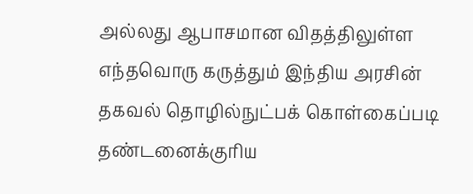அல்லது ஆபாசமான விதத்திலுள்ள எந்தவொரு கருத்தும் இந்திய அரசின் தகவல் தொழில்நுட்பக் கொள்கைப்படி தண்டனைக்குரிய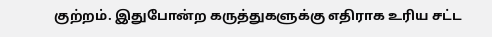குற்றம். இதுபோன்ற கருத்துகளுக்கு எதிராக உரிய சட்ட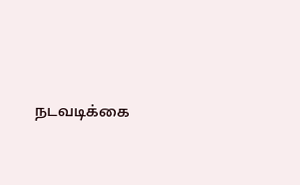நடவடிக்கை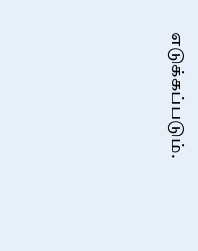எடுக்கப்படும்.